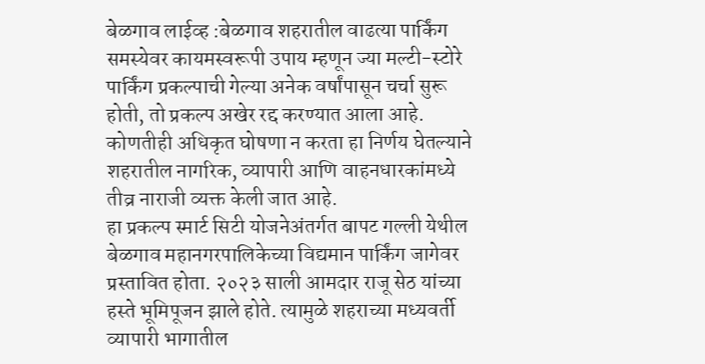बेळगाव लाईव्ह :बेळगाव शहरातील वाढत्या पार्किंग समस्येवर कायमस्वरूपी उपाय म्हणून ज्या मल्टी-स्टोरे पार्किंग प्रकल्पाची गेल्या अनेक वर्षांपासून चर्चा सुरू होती, तो प्रकल्प अखेर रद्द करण्यात आला आहे. कोणतीही अधिकृत घोषणा न करता हा निर्णय घेतल्याने शहरातील नागरिक, व्यापारी आणि वाहनधारकांमध्ये तीव्र नाराजी व्यक्त केली जात आहे.
हा प्रकल्प स्मार्ट सिटी योजनेअंतर्गत बापट गल्ली येथील बेळगाव महानगरपालिकेच्या विद्यमान पार्किंग जागेवर प्रस्तावित होता. २०२३ साली आमदार राजू सेठ यांच्या हस्ते भूमिपूजन झाले होते. त्यामुळे शहराच्या मध्यवर्ती व्यापारी भागातील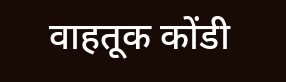वाहतूक कोंडी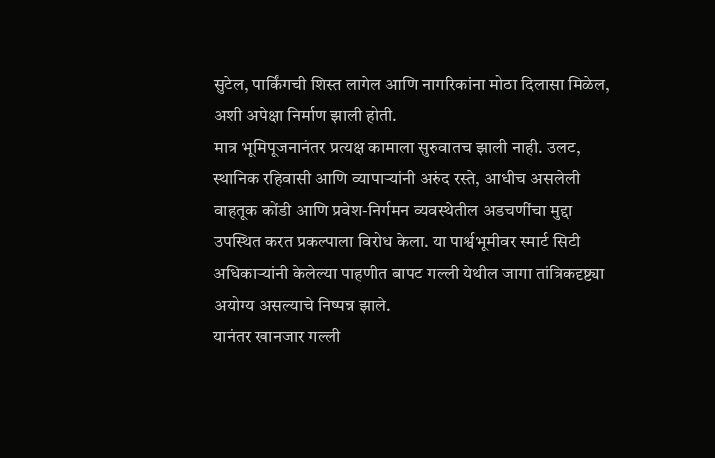सुटेल, पार्किंगची शिस्त लागेल आणि नागरिकांना मोठा दिलासा मिळेल, अशी अपेक्षा निर्माण झाली होती.
मात्र भूमिपूजनानंतर प्रत्यक्ष कामाला सुरुवातच झाली नाही. उलट, स्थानिक रहिवासी आणि व्यापाऱ्यांनी अरुंद रस्ते, आधीच असलेली वाहतूक कोंडी आणि प्रवेश-निर्गमन व्यवस्थेतील अडचणींचा मुद्दा उपस्थित करत प्रकल्पाला विरोध केला. या पार्श्वभूमीवर स्मार्ट सिटी अधिकाऱ्यांनी केलेल्या पाहणीत बापट गल्ली येथील जागा तांत्रिकदृष्ट्या अयोग्य असल्याचे निष्पन्न झाले.
यानंतर खानजार गल्ली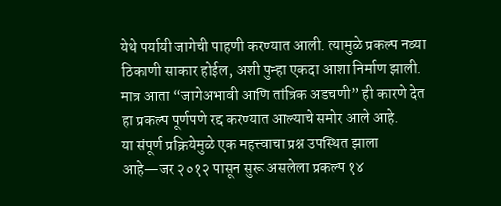येथे पर्यायी जागेची पाहणी करण्यात आली. त्यामुळे प्रकल्प नव्या ठिकाणी साकार होईल, अशी पुन्हा एकदा आशा निर्माण झाली. मात्र आता “जागेअभावी आणि तांत्रिक अडचणी” ही कारणे देत हा प्रकल्प पूर्णपणे रद्द करण्यात आल्याचे समोर आले आहे.
या संपूर्ण प्रक्रियेमुळे एक महत्त्वाचा प्रश्न उपस्थित झाला आहे—जर २०१२ पासून सुरू असलेला प्रकल्प १४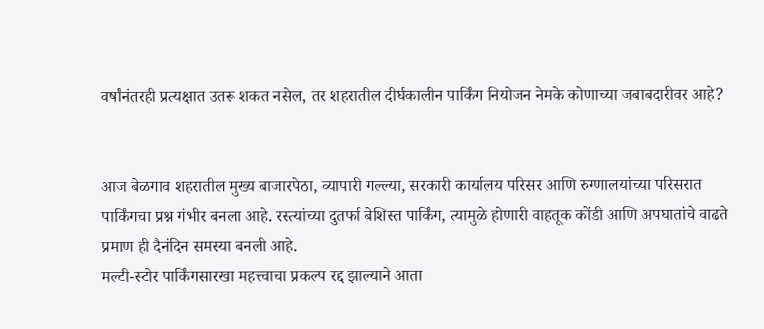वर्षांनंतरही प्रत्यक्षात उतरू शकत नसेल, तर शहरातील दीर्घकालीन पार्किंग नियोजन नेमके कोणाच्या जबाबदारीवर आहे?


आज बेळगाव शहरातील मुख्य बाजारपेठा, व्यापारी गल्ल्या, सरकारी कार्यालय परिसर आणि रुग्णालयांच्या परिसरात पार्किंगचा प्रश्न गंभीर बनला आहे. रस्त्यांच्या दुतर्फा बेशिस्त पार्किंग, त्यामुळे होणारी वाहतूक कोंडी आणि अपघातांचे वाढते प्रमाण ही दैनंदिन समस्या बनली आहे.
मल्टी-स्टोर पार्किंगसारखा महत्त्वाचा प्रकल्प रद्द झाल्याने आता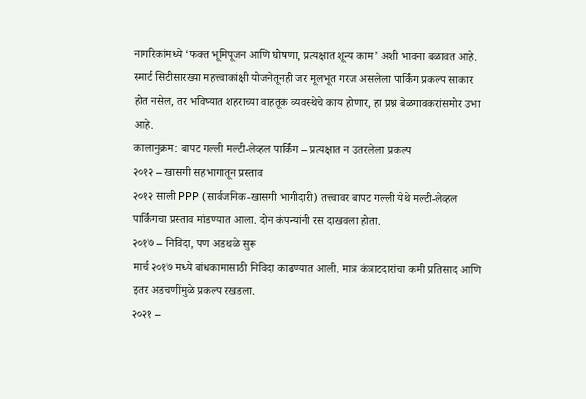नागरिकांमध्ये ‘फक्त भूमिपूजन आणि घोषणा, प्रत्यक्षात शून्य काम’ अशी भावना बळावत आहे. स्मार्ट सिटीसारख्या महत्त्वाकांक्षी योजनेतूनही जर मूलभूत गरज असलेला पार्किंग प्रकल्प साकार होत नसेल, तर भविष्यात शहराच्या वाहतूक व्यवस्थेचे काय होणार, हा प्रश्न बेळगावकरांसमोर उभा आहे.
कालानुक्रम: बापट गल्ली मल्टी-लेव्हल पार्किंग – प्रत्यक्षात न उतरलेला प्रकल्प
२०१२ – खासगी सहभागातून प्रस्ताव
२०१२ साली PPP (सार्वजनिक-खासगी भागीदारी) तत्त्वावर बापट गल्ली येथे मल्टी-लेव्हल पार्किंगचा प्रस्ताव मांडण्यात आला. दोन कंपन्यांनी रस दाखवला होता.
२०१७ – निविदा, पण अडथळे सुरू
मार्च २०१७ मध्ये बांधकामासाठी निविदा काढण्यात आली. मात्र कंत्राटदारांचा कमी प्रतिसाद आणि इतर अडचणींमुळे प्रकल्प रखडला.
२०२१ –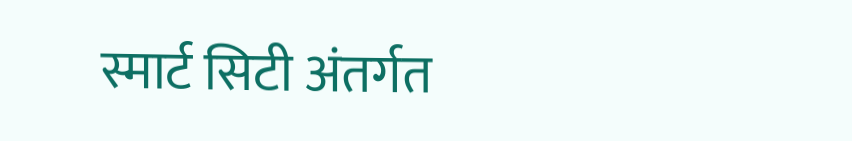स्मार्ट सिटी अंतर्गत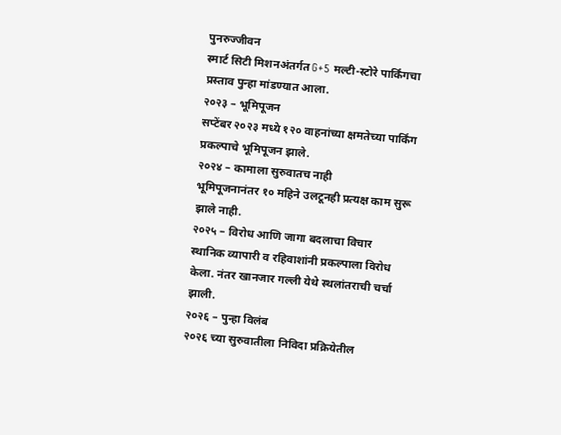पुनरुज्जीवन
स्मार्ट सिटी मिशनअंतर्गत G+5 मल्टी-स्टोरे पार्किंगचा प्रस्ताव पुन्हा मांडण्यात आला.
२०२३ – भूमिपूजन
सप्टेंबर २०२३ मध्ये १२० वाहनांच्या क्षमतेच्या पार्किंग प्रकल्पाचे भूमिपूजन झाले.
२०२४ – कामाला सुरुवातच नाही
भूमिपूजनानंतर १० महिने उलटूनही प्रत्यक्ष काम सुरू झाले नाही.
२०२५ – विरोध आणि जागा बदलाचा विचार
स्थानिक व्यापारी व रहिवाशांनी प्रकल्पाला विरोध केला. नंतर खानजार गल्ली येथे स्थलांतराची चर्चा झाली.
२०२६ – पुन्हा विलंब
२०२६ च्या सुरुवातीला निविदा प्रक्रियेतील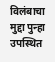विलंबाचा मुद्दा पुन्हा उपस्थित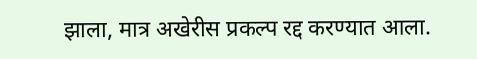झाला, मात्र अखेरीस प्रकल्प रद्द करण्यात आला.